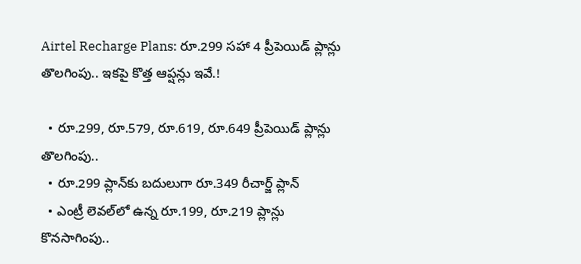Airtel Recharge Plans: రూ.299 సహా 4 ప్రీపెయిడ్ ప్లాన్లు తొలగింపు.. ఇకపై కొత్త ఆప్షన్లు ఇవే.!

  • రూ.299, రూ.579, రూ.619, రూ.649 ప్రీపెయిడ్ ప్లాన్లు తొలగింపు..
  • రూ.299 ప్లాన్‌కు బదులుగా రూ.349 రీచార్జ్ ప్లాన్‌
  • ఎంట్రీ లెవల్‌లో ఉన్న రూ.199, రూ.219 ప్లాన్లు కొనసాగింపు..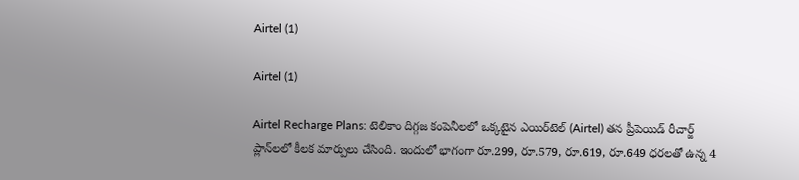Airtel (1)

Airtel (1)

Airtel Recharge Plans: టెలికాం దిగ్గజ కంపెనీలలో ఒక్కటైన ఎయిర్‌టెల్ (Airtel) తన ప్రీపెయిడ్ రీచార్జ్ ప్లాన్‌లలో కీలక మార్పులు చేసింది. ఇందులో భాగంగా రూ.299, రూ.579, రూ.619, రూ.649 ధరలతో ఉన్న 4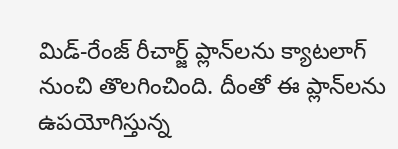మిడ్-రేంజ్ రీచార్జ్ ప్లాన్‌లను క్యాటలాగ్ నుంచి తొలగించింది. దీంతో ఈ ప్లాన్‌లను ఉపయోగిస్తున్న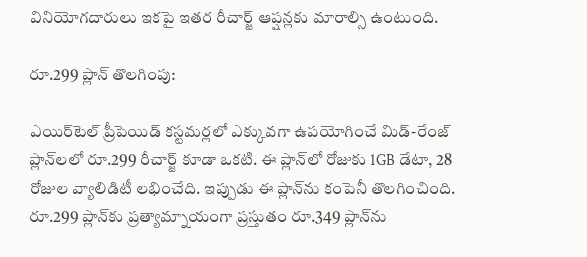వినియోగదారులు ఇకపై ఇతర రీచార్జ్ ఆప్షన్లకు మారాల్సి ఉంటుంది.

రూ.299 ప్లాన్ తొలగింపు:

ఎయిర్‌టెల్ ప్రీపెయిడ్ కస్టమర్లలో ఎక్కువగా ఉపయోగించే మిడ్-రేంజ్ ప్లాన్‌లలో రూ.299 రీచార్జ్ కూడా ఒకటి. ఈ ప్లాన్‌లో రోజుకు 1GB డేటా, 28 రోజుల వ్యాలిడిటీ లభించేది. ఇప్పుడు ఈ ప్లాన్‌ను కంపెనీ తొలగించింది. రూ.299 ప్లాన్‌కు ప్రత్యామ్నాయంగా ప్రస్తుతం రూ.349 ప్లాన్‌ను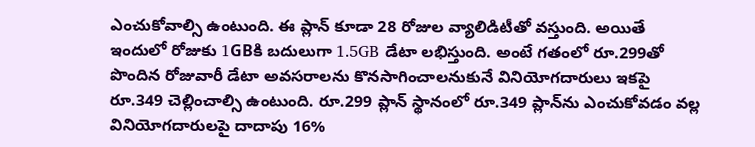ఎంచుకోవాల్సి ఉంటుంది. ఈ ప్లాన్ కూడా 28 రోజుల వ్యాలిడిటీతో వస్తుంది. అయితే ఇందులో రోజుకు 1GBకి బదులుగా 1.5GB డేటా లభిస్తుంది. అంటే గతంలో రూ.299తో పొందిన రోజువారీ డేటా అవసరాలను కొనసాగించాలనుకునే వినియోగదారులు ఇకపై రూ.349 చెల్లించాల్సి ఉంటుంది. రూ.299 ప్లాన్ స్థానంలో రూ.349 ప్లాన్‌ను ఎంచుకోవడం వల్ల వినియోగదారులపై దాదాపు 16%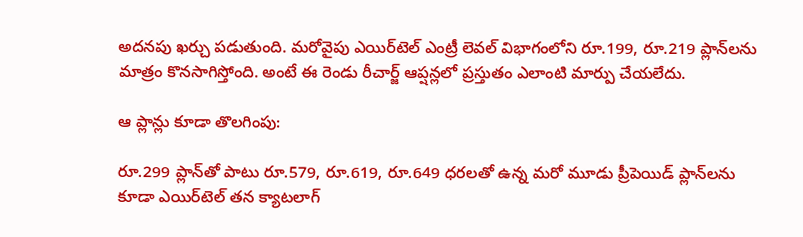అదనపు ఖర్చు పడుతుంది. మరోవైపు ఎయిర్‌టెల్‌ ఎంట్రీ లెవల్ విభాగంలోని రూ.199, రూ.219 ప్లాన్‌లను మాత్రం కొనసాగిస్తోంది. అంటే ఈ రెండు రీచార్జ్ ఆప్షన్లలో ప్రస్తుతం ఎలాంటి మార్పు చేయలేదు.

ఆ ప్లాన్లు కూడా తొలగింపు:

రూ.299 ప్లాన్‌తో పాటు రూ.579, రూ.619, రూ.649 ధరలతో ఉన్న మరో మూడు ప్రీపెయిడ్ ప్లాన్‌లను కూడా ఎయిర్‌టెల్ తన క్యాటలాగ్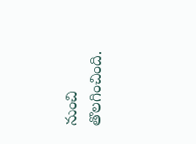నుంచి తొలగించింది.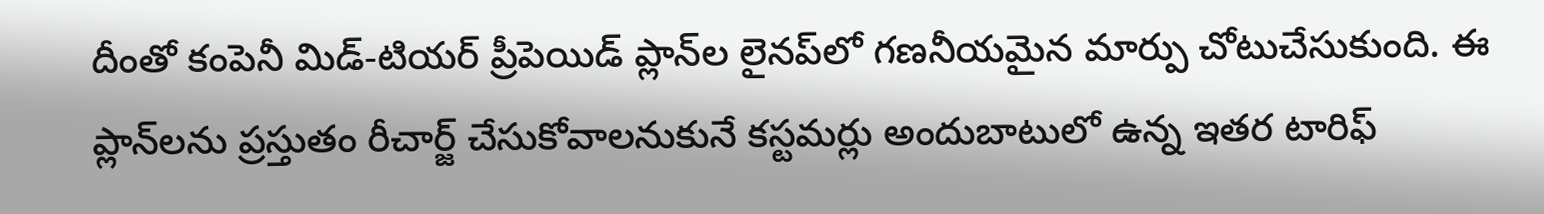దీంతో కంపెనీ మిడ్-టియర్ ప్రీపెయిడ్ ప్లాన్‌ల లైనప్‌లో గణనీయమైన మార్పు చోటుచేసుకుంది. ఈ ప్లాన్‌లను ప్రస్తుతం రీచార్జ్ చేసుకోవాలనుకునే కస్టమర్లు అందుబాటులో ఉన్న ఇతర టారిఫ్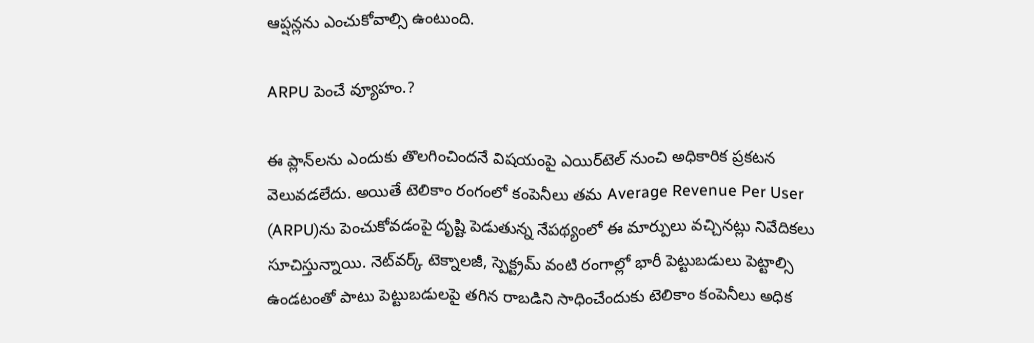ఆప్షన్లను ఎంచుకోవాల్సి ఉంటుంది.

ARPU పెంచే వ్యూహం.?

ఈ ప్లాన్‌లను ఎందుకు తొలగించిందనే విషయంపై ఎయిర్‌టెల్ నుంచి అధికారిక ప్రకటన వెలువడలేదు. అయితే టెలికాం రంగంలో కంపెనీలు తమ Average Revenue Per User (ARPU)ను పెంచుకోవడంపై దృష్టి పెడుతున్న నేపథ్యంలో ఈ మార్పులు వచ్చినట్లు నివేదికలు సూచిస్తున్నాయి. నెట్‌వర్క్ టెక్నాలజీ, స్పెక్ట్రమ్ వంటి రంగాల్లో భారీ పెట్టుబడులు పెట్టాల్సి ఉండటంతో పాటు పెట్టుబడులపై తగిన రాబడిని సాధించేందుకు టెలికాం కంపెనీలు అధిక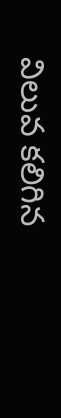విలువ కలిగిన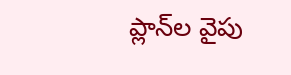ప్లాన్‌ల వైపు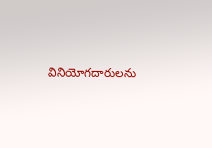వినియోగదారులను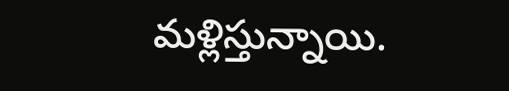మళ్లిస్తున్నాయి.